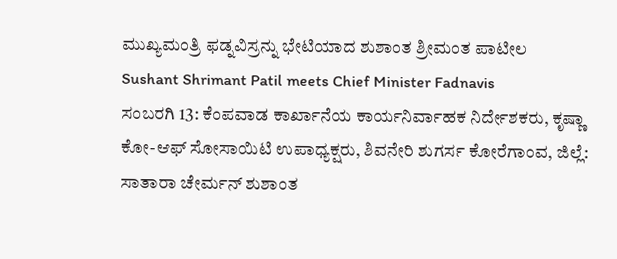ಮುಖ್ಯಮಂತ್ರಿ ಫಡ್ನವಿಸ್ರನ್ನು ಭೇಟಿಯಾದ ಶುಶಾಂತ ಶ್ರೀಮಂತ ಪಾಟೀಲ
Sushant Shrimant Patil meets Chief Minister Fadnavis
ಸಂಬರಗಿ 13: ಕೆಂಪವಾಡ ಕಾರ್ಖಾನೆಯ ಕಾರ್ಯನಿರ್ವಾಹಕ ನಿರ್ದೇಶಕರು, ಕೃಷ್ಣಾ ಕೋ-ಆಫ್ ಸೋಸಾಯಿಟಿ ಉಪಾಧ್ಯಕ್ಷರು, ಶಿವನೇರಿ ಶುಗರ್ಸ ಕೋರೆಗಾಂವ, ಜಿಲ್ಲೆ: ಸಾತಾರಾ ಚೇರ್ಮನ್ ಶುಶಾಂತ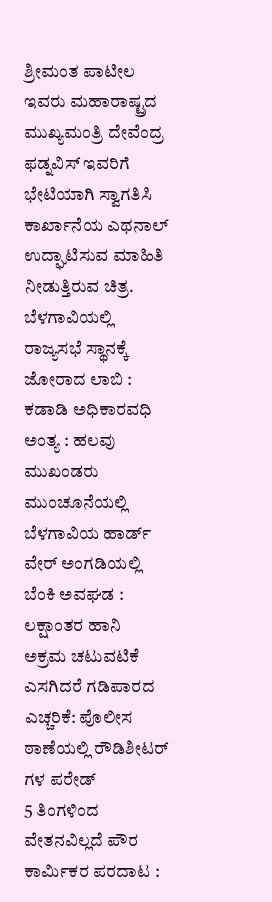ಶ್ರೀಮಂತ ಪಾಟೀಲ ಇವರು ಮಹಾರಾಷ್ಟ್ರದ ಮುಖ್ಯಮಂತ್ರಿ ದೇವೆಂದ್ರ ಫಡ್ನವಿಸ್ ಇವರಿಗೆ ಭೇಟಿಯಾಗಿ ಸ್ವಾಗತಿಸಿ ಕಾರ್ಖಾನೆಯ ಎಥನಾಲ್ ಉದ್ಘಾಟಿಸುವ ಮಾಹಿತಿ ನೀಡುತ್ತಿರುವ ಚಿತ್ರ.
ಬೆಳಗಾವಿಯಲ್ಲಿ ರಾಜ್ಯಸಭೆ ಸ್ಥಾನಕ್ಕೆ ಜೋರಾದ ಲಾಬಿ : ಕಡಾಡಿ ಅಧಿಕಾರವಧಿ ಅಂತ್ಯ : ಹಲವು ಮುಖಂಡರು ಮುಂಚೂನೆಯಲ್ಲಿ
ಬೆಳಗಾವಿಯ ಹಾರ್ಡ್ ವೇರ್ ಅಂಗಡಿಯಲ್ಲಿ ಬೆಂಕಿ ಅವಘಡ : ಲಕ್ಷಾಂತರ ಹಾನಿ
ಅಕ್ರಮ ಚಟುವಟಿಕೆ ಎಸಗಿದರೆ ಗಡಿಪಾರದ ಎಚ್ಚರಿಕೆ: ಪೊಲೀಸ ಠಾಣೆಯಲ್ಲಿ ರೌಡಿಶೀಟರ್ ಗಳ ಪರೇಡ್
5 ತಿಂಗಳಿಂದ ವೇತನವಿಲ್ಲದೆ ಪೌರ ಕಾರ್ಮಿಕರ ಪರದಾಟ :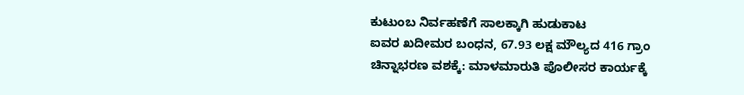ಕುಟುಂಬ ನಿರ್ವಹಣೆಗೆ ಸಾಲಕ್ಕಾಗಿ ಹುಡುಕಾಟ
ಐವರ ಖದೀಮರ ಬಂಧನ, 67.93 ಲಕ್ಷ ಮೌಲ್ಯದ 416 ಗ್ರಾಂ ಚಿನ್ನಾಭರಣ ವಶಕ್ಕೆ: ಮಾಳಮಾರುತಿ ಪೊಲೀಸರ ಕಾರ್ಯಕ್ಕೆ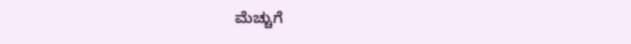ಮೆಚ್ಚುಗೆ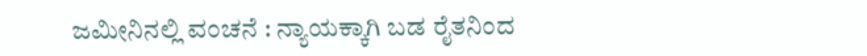ಜಮೀನಿನಲ್ಲಿ ವಂಚನೆ : ನ್ಯಾಯಕ್ಕಾಗಿ ಬಡ ರೈತನಿಂದ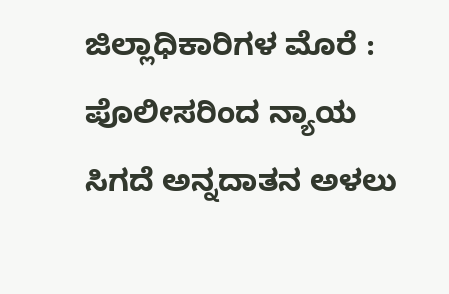ಜಿಲ್ಲಾಧಿಕಾರಿಗಳ ಮೊರೆ : ಪೊಲೀಸರಿಂದ ನ್ಯಾಯ ಸಿಗದೆ ಅನ್ನದಾತನ ಅಳಲು